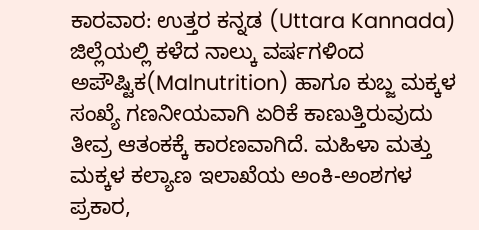ಕಾರವಾರ: ಉತ್ತರ ಕನ್ನಡ (Uttara Kannada) ಜಿಲ್ಲೆಯಲ್ಲಿ ಕಳೆದ ನಾಲ್ಕು ವರ್ಷಗಳಿಂದ ಅಪೌಷ್ಟಿಕ(Malnutrition) ಹಾಗೂ ಕುಬ್ಜ ಮಕ್ಕಳ ಸಂಖ್ಯೆ ಗಣನೀಯವಾಗಿ ಏರಿಕೆ ಕಾಣುತ್ತಿರುವುದು ತೀವ್ರ ಆತಂಕಕ್ಕೆ ಕಾರಣವಾಗಿದೆ. ಮಹಿಳಾ ಮತ್ತು ಮಕ್ಕಳ ಕಲ್ಯಾಣ ಇಲಾಖೆಯ ಅಂಕಿ-ಅಂಶಗಳ ಪ್ರಕಾರ,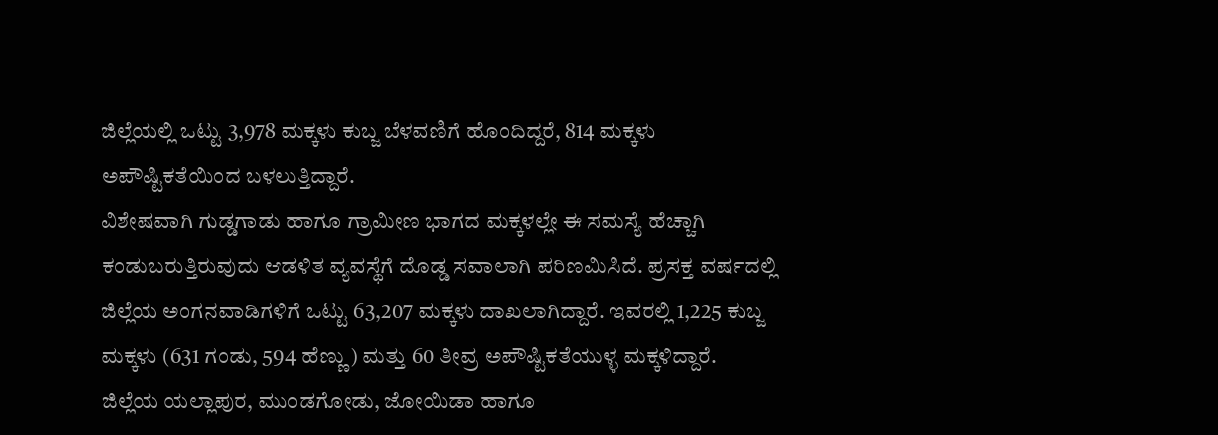ಜಿಲ್ಲೆಯಲ್ಲಿ ಒಟ್ಟು 3,978 ಮಕ್ಕಳು ಕುಬ್ಜ ಬೆಳವಣಿಗೆ ಹೊಂದಿದ್ದರೆ, 814 ಮಕ್ಕಳು ಅಪೌಷ್ಟಿಕತೆಯಿಂದ ಬಳಲುತ್ತಿದ್ದಾರೆ.
ವಿಶೇಷವಾಗಿ ಗುಡ್ಡಗಾಡು ಹಾಗೂ ಗ್ರಾಮೀಣ ಭಾಗದ ಮಕ್ಕಳಲ್ಲೇ ಈ ಸಮಸ್ಯೆ ಹೆಚ್ಚಾಗಿ ಕಂಡುಬರುತ್ತಿರುವುದು ಆಡಳಿತ ವ್ಯವಸ್ಥೆಗೆ ದೊಡ್ಡ ಸವಾಲಾಗಿ ಪರಿಣಮಿಸಿದೆ. ಪ್ರಸಕ್ತ ವರ್ಷದಲ್ಲಿ ಜಿಲ್ಲೆಯ ಅಂಗನವಾಡಿಗಳಿಗೆ ಒಟ್ಟು 63,207 ಮಕ್ಕಳು ದಾಖಲಾಗಿದ್ದಾರೆ. ಇವರಲ್ಲಿ 1,225 ಕುಬ್ಜ ಮಕ್ಕಳು (631 ಗಂಡು, 594 ಹೆಣ್ಣು) ಮತ್ತು 60 ತೀವ್ರ ಅಪೌಷ್ಟಿಕತೆಯುಳ್ಳ ಮಕ್ಕಳಿದ್ದಾರೆ.
ಜಿಲ್ಲೆಯ ಯಲ್ಲಾಪುರ, ಮುಂಡಗೋಡು, ಜೋಯಿಡಾ ಹಾಗೂ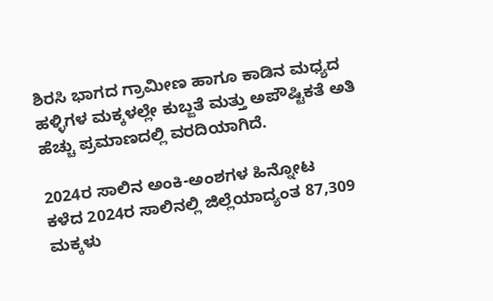ಶಿರಸಿ ಭಾಗದ ಗ್ರಾಮೀಣ ಹಾಗೂ ಕಾಡಿನ ಮಧ್ಯದ ಹಳ್ಳಿಗಳ ಮಕ್ಕಳಲ್ಲೇ ಕುಬ್ಜತೆ ಮತ್ತು ಅಪೌಷ್ಟಿಕತೆ ಅತಿ ಹೆಚ್ಚು ಪ್ರಮಾಣದಲ್ಲಿ ವರದಿಯಾಗಿದೆ.

2024ರ ಸಾಲಿನ ಅಂಕಿ-ಅಂಶಗಳ ಹಿನ್ನೋಟ
ಕಳೆದ 2024ರ ಸಾಲಿನಲ್ಲಿ ಜಿಲ್ಲೆಯಾದ್ಯಂತ 87,309 ಮಕ್ಕಳು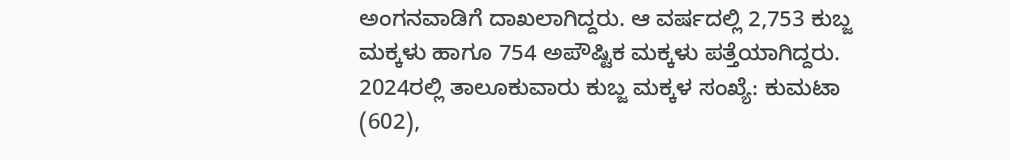ಅಂಗನವಾಡಿಗೆ ದಾಖಲಾಗಿದ್ದರು. ಆ ವರ್ಷದಲ್ಲಿ 2,753 ಕುಬ್ಜ ಮಕ್ಕಳು ಹಾಗೂ 754 ಅಪೌಷ್ಟಿಕ ಮಕ್ಕಳು ಪತ್ತೆಯಾಗಿದ್ದರು.
2024ರಲ್ಲಿ ತಾಲೂಕುವಾರು ಕುಬ್ಜ ಮಕ್ಕಳ ಸಂಖ್ಯೆ: ಕುಮಟಾ (602),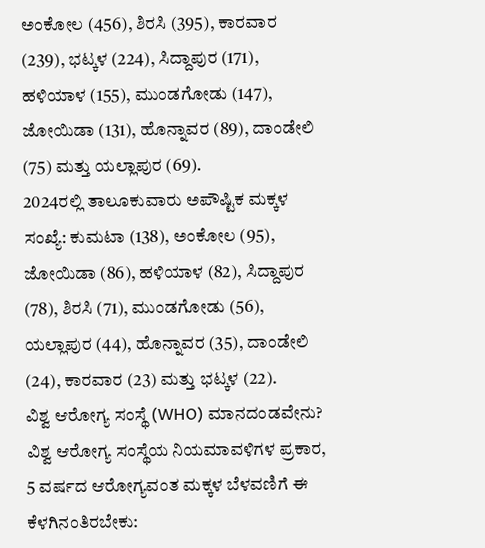ಅಂಕೋಲ (456), ಶಿರಸಿ (395), ಕಾರವಾರ (239), ಭಟ್ಕಳ (224), ಸಿದ್ದಾಪುರ (171), ಹಳಿಯಾಳ (155), ಮುಂಡಗೋಡು (147), ಜೋಯಿಡಾ (131), ಹೊನ್ನಾವರ (89), ದಾಂಡೇಲಿ (75) ಮತ್ತು ಯಲ್ಲಾಪುರ (69).
2024ರಲ್ಲಿ ತಾಲೂಕುವಾರು ಅಪೌಷ್ಟಿಕ ಮಕ್ಕಳ ಸಂಖ್ಯೆ: ಕುಮಟಾ (138), ಅಂಕೋಲ (95), ಜೋಯಿಡಾ (86), ಹಳಿಯಾಳ (82), ಸಿದ್ದಾಪುರ (78), ಶಿರಸಿ (71), ಮುಂಡಗೋಡು (56), ಯಲ್ಲಾಪುರ (44), ಹೊನ್ನಾವರ (35), ದಾಂಡೇಲಿ (24), ಕಾರವಾರ (23) ಮತ್ತು ಭಟ್ಕಳ (22).
ವಿಶ್ವ ಆರೋಗ್ಯ ಸಂಸ್ಥೆ (WHO) ಮಾನದಂಡವೇನು?
ವಿಶ್ವ ಆರೋಗ್ಯ ಸಂಸ್ಥೆಯ ನಿಯಮಾವಳಿಗಳ ಪ್ರಕಾರ, 5 ವರ್ಷದ ಆರೋಗ್ಯವಂತ ಮಕ್ಕಳ ಬೆಳವಣಿಗೆ ಈ ಕೆಳಗಿನಂತಿರಬೇಕು: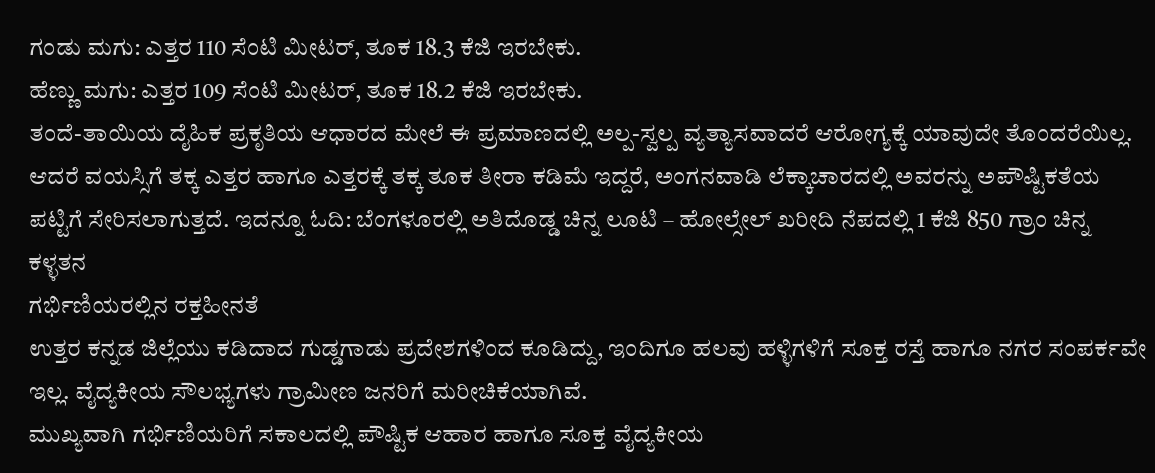ಗಂಡು ಮಗು: ಎತ್ತರ 110 ಸೆಂಟಿ ಮೀಟರ್, ತೂಕ 18.3 ಕೆಜಿ ಇರಬೇಕು.
ಹೆಣ್ಣು ಮಗು: ಎತ್ತರ 109 ಸೆಂಟಿ ಮೀಟರ್, ತೂಕ 18.2 ಕೆಜಿ ಇರಬೇಕು.
ತಂದೆ-ತಾಯಿಯ ದೈಹಿಕ ಪ್ರಕೃತಿಯ ಆಧಾರದ ಮೇಲೆ ಈ ಪ್ರಮಾಣದಲ್ಲಿ ಅಲ್ಪ-ಸ್ವಲ್ಪ ವ್ಯತ್ಯಾಸವಾದರೆ ಆರೋಗ್ಯಕ್ಕೆ ಯಾವುದೇ ತೊಂದರೆಯಿಲ್ಲ. ಆದರೆ ವಯಸ್ಸಿಗೆ ತಕ್ಕ ಎತ್ತರ ಹಾಗೂ ಎತ್ತರಕ್ಕೆ ತಕ್ಕ ತೂಕ ತೀರಾ ಕಡಿಮೆ ಇದ್ದರೆ, ಅಂಗನವಾಡಿ ಲೆಕ್ಕಾಚಾರದಲ್ಲಿ ಅವರನ್ನು ಅಪೌಷ್ಟಿಕತೆಯ ಪಟ್ಟಿಗೆ ಸೇರಿಸಲಾಗುತ್ತದೆ. ಇದನ್ನೂ ಓದಿ: ಬೆಂಗಳೂರಲ್ಲಿ ಅತಿದೊಡ್ಡ ಚಿನ್ನ ಲೂಟಿ – ಹೋಲ್ಸೇಲ್ ಖರೀದಿ ನೆಪದಲ್ಲಿ 1 ಕೆಜಿ 850 ಗ್ರಾಂ ಚಿನ್ನ ಕಳ್ಳತನ
ಗರ್ಭಿಣಿಯರಲ್ಲಿನ ರಕ್ತಹೀನತೆ
ಉತ್ತರ ಕನ್ನಡ ಜಿಲ್ಲೆಯು ಕಡಿದಾದ ಗುಡ್ಡಗಾಡು ಪ್ರದೇಶಗಳಿಂದ ಕೂಡಿದ್ದು, ಇಂದಿಗೂ ಹಲವು ಹಳ್ಳಿಗಳಿಗೆ ಸೂಕ್ತ ರಸ್ತೆ ಹಾಗೂ ನಗರ ಸಂಪರ್ಕವೇ ಇಲ್ಲ. ವೈದ್ಯಕೀಯ ಸೌಲಭ್ಯಗಳು ಗ್ರಾಮೀಣ ಜನರಿಗೆ ಮರೀಚಿಕೆಯಾಗಿವೆ.
ಮುಖ್ಯವಾಗಿ ಗರ್ಭಿಣಿಯರಿಗೆ ಸಕಾಲದಲ್ಲಿ ಪೌಷ್ಟಿಕ ಆಹಾರ ಹಾಗೂ ಸೂಕ್ತ ವೈದ್ಯಕೀಯ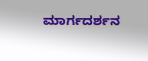ಮಾರ್ಗದರ್ಶನ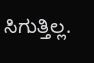ಸಿಗುತ್ತಿಲ್ಲ.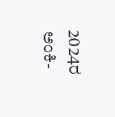2024ರ ಅಂಕಿ-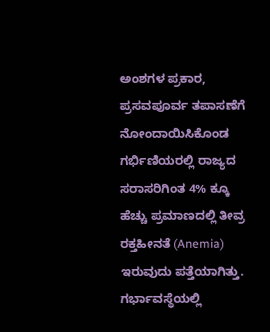ಅಂಶಗಳ ಪ್ರಕಾರ, ಪ್ರಸವಪೂರ್ವ ತಪಾಸಣೆಗೆ ನೋಂದಾಯಿಸಿಕೊಂಡ ಗರ್ಭಿಣಿಯರಲ್ಲಿ ರಾಜ್ಯದ ಸರಾಸರಿಗಿಂತ 4% ಕ್ಕೂ ಹೆಚ್ಚು ಪ್ರಮಾಣದಲ್ಲಿ ತೀವ್ರ ರಕ್ತಹೀನತೆ (Anemia) ಇರುವುದು ಪತ್ತೆಯಾಗಿತ್ತು. ಗರ್ಭಾವಸ್ಥೆಯಲ್ಲಿ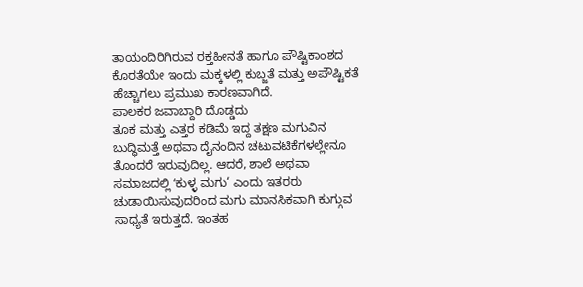ತಾಯಂದಿರಿಗಿರುವ ರಕ್ತಹೀನತೆ ಹಾಗೂ ಪೌಷ್ಟಿಕಾಂಶದ ಕೊರತೆಯೇ ಇಂದು ಮಕ್ಕಳಲ್ಲಿ ಕುಬ್ಜತೆ ಮತ್ತು ಅಪೌಷ್ಟಿಕತೆ ಹೆಚ್ಚಾಗಲು ಪ್ರಮುಖ ಕಾರಣವಾಗಿದೆ.
ಪಾಲಕರ ಜವಾಬ್ದಾರಿ ದೊಡ್ಡದು
ತೂಕ ಮತ್ತು ಎತ್ತರ ಕಡಿಮೆ ಇದ್ದ ತಕ್ಷಣ ಮಗುವಿನ ಬುದ್ಧಿಮತ್ತೆ ಅಥವಾ ದೈನಂದಿನ ಚಟುವಟಿಕೆಗಳಲ್ಲೇನೂ ತೊಂದರೆ ಇರುವುದಿಲ್ಲ. ಆದರೆ, ಶಾಲೆ ಅಥವಾ ಸಮಾಜದಲ್ಲಿ ʻಕುಳ್ಳ ಮಗು‘ ಎಂದು ಇತರರು ಚುಡಾಯಿಸುವುದರಿಂದ ಮಗು ಮಾನಸಿಕವಾಗಿ ಕುಗ್ಗುವ ಸಾಧ್ಯತೆ ಇರುತ್ತದೆ. ಇಂತಹ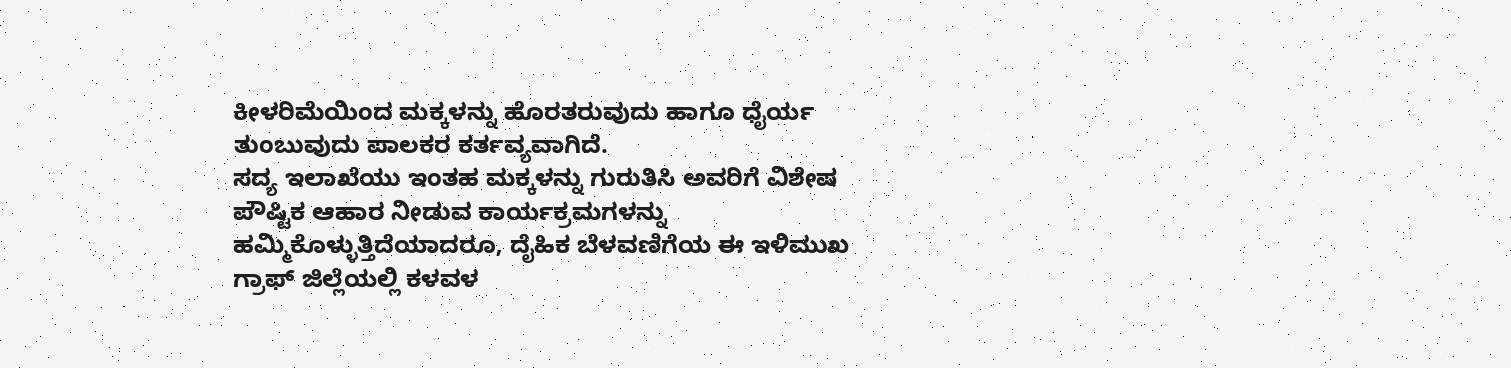ಕೀಳರಿಮೆಯಿಂದ ಮಕ್ಕಳನ್ನು ಹೊರತರುವುದು ಹಾಗೂ ಧೈರ್ಯ ತುಂಬುವುದು ಪಾಲಕರ ಕರ್ತವ್ಯವಾಗಿದೆ.
ಸದ್ಯ ಇಲಾಖೆಯು ಇಂತಹ ಮಕ್ಕಳನ್ನು ಗುರುತಿಸಿ ಅವರಿಗೆ ವಿಶೇಷ ಪೌಷ್ಟಿಕ ಆಹಾರ ನೀಡುವ ಕಾರ್ಯಕ್ರಮಗಳನ್ನು ಹಮ್ಮಿಕೊಳ್ಳುತ್ತಿದೆಯಾದರೂ, ದೈಹಿಕ ಬೆಳವಣಿಗೆಯ ಈ ಇಳಿಮುಖ ಗ್ರಾಫ್ ಜಿಲ್ಲೆಯಲ್ಲಿ ಕಳವಳ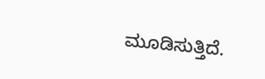ಮೂಡಿಸುತ್ತಿದೆ.